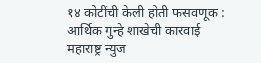१४ कोटींची केली होती फसवणूक : आर्थिक गुन्हे शाखेची कारवाई
महाराष्ट्र न्युज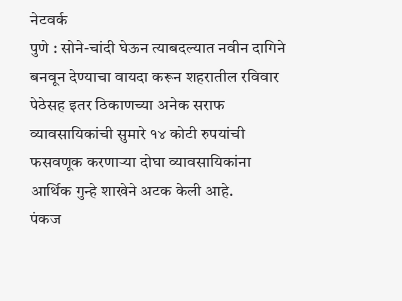नेटवर्क
पुणे : सोने-चांदी घेऊन त्याबदल्यात नवीन दागिने बनवून देण्याचा वायदा करून शहरातील रविवार पेठेसह इतर ठिकाणच्या अनेक सराफ व्यावसायिकांची सुमारे १४ कोटी रुपयांची फसवणूक करणाऱ्या दोघा व्यावसायिकांना आर्थिक गुन्हे शाखेने अटक केली आहे.
पंकज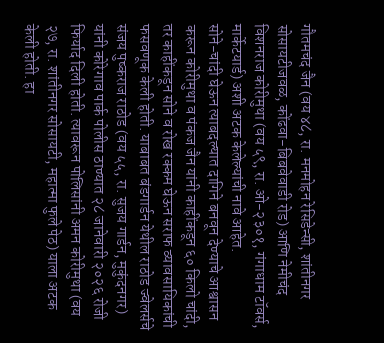गौतमचंद जैन (वय ४८, रा. मनमोहन रेसिडेन्सी, शांतीनगर सोसायटीजवळ, कोंढवा-बिबवेवाडी रोड) आणि नेमीचंद विशनराज कोरीमुथा (वय ५९, रा. ओ-२३०१, गंगाधाम टॉवर्स, मार्केटयार्ड) अशी अटक केलेल्यांची नावे आहेत.
सोने-चांदी घेऊन त्याबदल्यात दागिने बनवून देण्याचे आश्वासन करून कोरीमुथा व पंकज जैन यांनी काहींकडून ६० किलो चांदी, तर काहींकडून सोने व रोख रक्कम घेऊन सराफ व्यावसायिकांची फसवणूक केली होती. याबाबत बंडगार्डन येथील राठोड ज्वेलर्सचे संजय पुष्कराज राठोड (वय ५५, रा. सुजय गार्डन, मुकुंदनगर) यांनी कोरेगाव पार्क पोलीस ठाण्यात २८ जानेवारी २०२६ रोजी फिर्याद दिली होती. त्यावरून पोलिसांनी अमन कोरीमुथा (वय २७, रा. शांतीनगर सोसायटी, महात्मा फुले पेठ) याला अटक केली होती. हा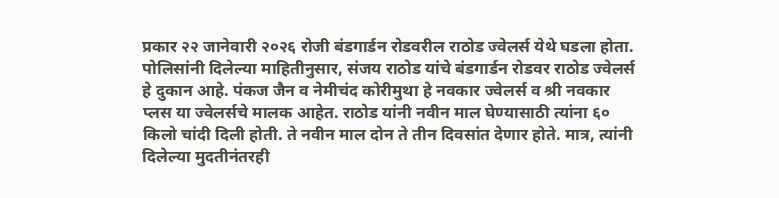प्रकार २२ जानेवारी २०२६ रोजी बंडगार्डन रोडवरील राठोड ज्वेलर्स येथे घडला होता.
पोलिसांनी दिलेल्या माहितीनुसार, संजय राठोड यांचे बंडगार्डन रोडवर राठोड ज्वेलर्स हे दुकान आहे. पंकज जैन व नेमीचंद कोरीमुथा हे नवकार ज्वेलर्स व श्री नवकार प्लस या ज्वेलर्सचे मालक आहेत. राठोड यांनी नवीन माल घेण्यासाठी त्यांना ६० किलो चांदी दिली होती. ते नवीन माल दोन ते तीन दिवसांत देणार होते. मात्र, त्यांनी दिलेल्या मुदतीनंतरही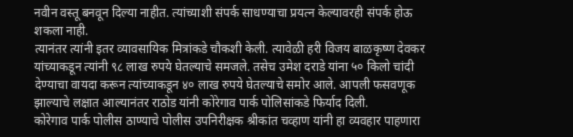नवीन वस्तू बनवून दिल्या नाहीत. त्यांच्याशी संपर्क साधण्याचा प्रयत्न केल्यावरही संपर्क होऊ शकला नाही.
त्यानंतर त्यांनी इतर व्यावसायिक मित्रांकडे चौकशी केली. त्यावेळी हरी विजय बाळकृष्ण देवकर यांच्याकडून त्यांनी ९८ लाख रुपये घेतल्याचे समजले. तसेच उमेश दराडे यांना ५० किलो चांदी देण्याचा वायदा करून त्यांच्याकडून ४० लाख रुपये घेतल्याचे समोर आले. आपली फसवणूक झाल्याचे लक्षात आल्यानंतर राठोड यांनी कोरेगाव पार्क पोलिसांकडे फिर्याद दिली.
कोरेगाव पार्क पोलीस ठाण्याचे पोलीस उपनिरीक्षक श्रीकांत चव्हाण यांनी हा व्यवहार पाहणारा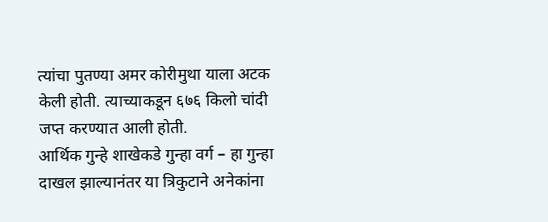त्यांचा पुतण्या अमर कोरीमुथा याला अटक केली होती. त्याच्याकडून ६७६ किलो चांदी जप्त करण्यात आली होती.
आर्थिक गुन्हे शाखेकडे गुन्हा वर्ग – हा गुन्हा दाखल झाल्यानंतर या त्रिकुटाने अनेकांना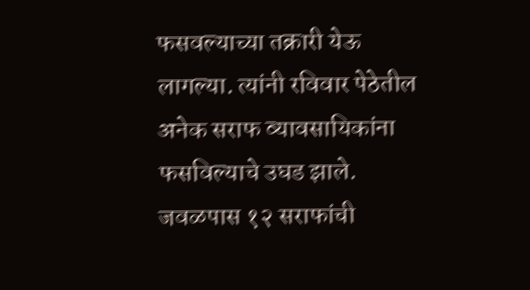फसवल्याच्या तक्रारी येऊ लागल्या. त्यांनी रविवार पेठेतील अनेक सराफ व्यावसायिकांना फसविल्याचे उघड झाले. जवळपास १२ सराफांची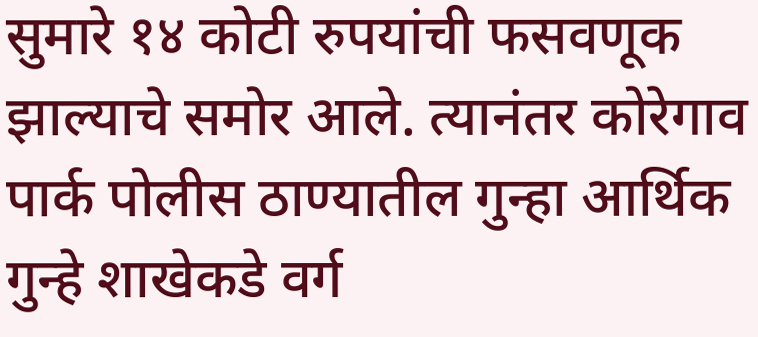सुमारे १४ कोटी रुपयांची फसवणूक झाल्याचे समोर आले. त्यानंतर कोरेगाव पार्क पोलीस ठाण्यातील गुन्हा आर्थिक गुन्हे शाखेकडे वर्ग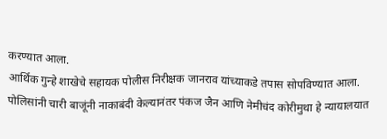करण्यात आला.
आर्थिक गुन्हे शाखेचे सहायक पोलीस निरीक्षक जानराव यांच्याकडे तपास सोपविण्यात आला. पोलिसांनी चारी बाजूंनी नाकाबंदी केल्यानंतर पंकज जैन आणि नेमीचंद कोरीमुथा हे न्यायालयात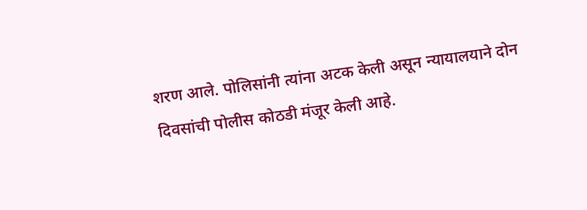शरण आले. पोलिसांनी त्यांना अटक केली असून न्यायालयाने दोन दिवसांची पोलीस कोठडी मंजूर केली आहे.